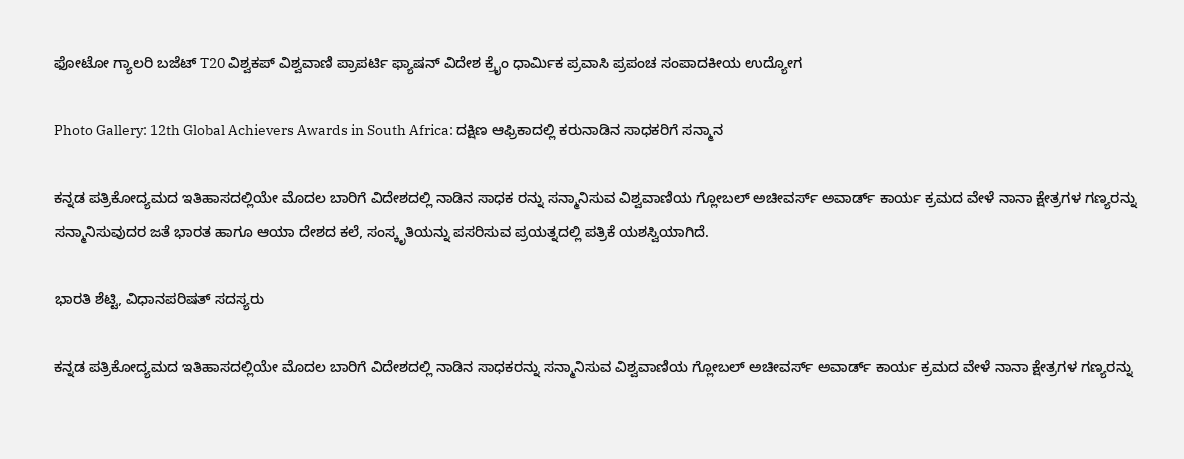ಫೋಟೋ ಗ್ಯಾಲರಿ ಬಜೆಟ್ T20 ವಿಶ್ವಕಪ್ ವಿಶ್ವವಾಣಿ ಪ್ರಾಪರ್ಟಿ ಫ್ಯಾಷನ್ ವಿದೇಶ ಕ್ರೈಂ ಧಾರ್ಮಿಕ ಪ್ರವಾಸಿ ಪ್ರಪಂಚ ಸಂಪಾದಕೀಯ ಉದ್ಯೋಗ

Photo Gallery: 12th Global Achievers Awards in South Africa: ದಕ್ಷಿಣ ಆಫ್ರಿಕಾದಲ್ಲಿ ಕರುನಾಡಿನ ಸಾಧಕರಿಗೆ ಸನ್ಮಾನ

ಕನ್ನಡ ಪತ್ರಿಕೋದ್ಯಮದ ಇತಿಹಾಸದಲ್ಲಿಯೇ ಮೊದಲ ಬಾರಿಗೆ ವಿದೇಶದಲ್ಲಿ ನಾಡಿನ ಸಾಧಕ ರನ್ನು ಸನ್ಮಾನಿಸುವ ವಿಶ್ವವಾಣಿಯ ಗ್ಲೋಬಲ್ ಅಚೀವರ್ಸ್ ಅವಾರ್ಡ್ ಕಾರ್ಯ ಕ್ರಮದ ವೇಳೆ ನಾನಾ ಕ್ಷೇತ್ರಗಳ ಗಣ್ಯರನ್ನು ಸನ್ಮಾನಿಸುವುದರ ಜತೆ ಭಾರತ ಹಾಗೂ ಆಯಾ ದೇಶದ ಕಲೆ, ಸಂಸ್ಕೃತಿಯನ್ನು ಪಸರಿಸುವ ಪ್ರಯತ್ನದಲ್ಲಿ ಪತ್ರಿಕೆ ಯಶಸ್ವಿಯಾಗಿದೆ.

ಭಾರತಿ ಶೆಟ್ಟಿ, ವಿಧಾನಪರಿಷತ್ ಸದಸ್ಯರು

ಕನ್ನಡ ಪತ್ರಿಕೋದ್ಯಮದ ಇತಿಹಾಸದಲ್ಲಿಯೇ ಮೊದಲ ಬಾರಿಗೆ ವಿದೇಶದಲ್ಲಿ ನಾಡಿನ ಸಾಧಕರನ್ನು ಸನ್ಮಾನಿಸುವ ವಿಶ್ವವಾಣಿಯ ಗ್ಲೋಬಲ್ ಅಚೀವರ್ಸ್ ಅವಾರ್ಡ್ ಕಾರ್ಯ ಕ್ರಮದ ವೇಳೆ ನಾನಾ ಕ್ಷೇತ್ರಗಳ ಗಣ್ಯರನ್ನು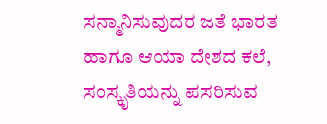ಸನ್ಮಾನಿಸುವುದರ ಜತೆ ಭಾರತ ಹಾಗೂ ಆಯಾ ದೇಶದ ಕಲೆ, ಸಂಸ್ಕೃತಿಯನ್ನು ಪಸರಿಸುವ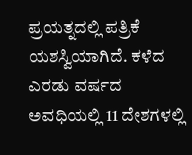ಪ್ರಯತ್ನದಲ್ಲಿ ಪತ್ರಿಕೆ ಯಶಸ್ವಿಯಾಗಿದೆ. ಕಳೆದ ಎರಡು ವರ್ಷದ ಅವಧಿಯಲ್ಲಿ 11 ದೇಶಗಳಲ್ಲಿ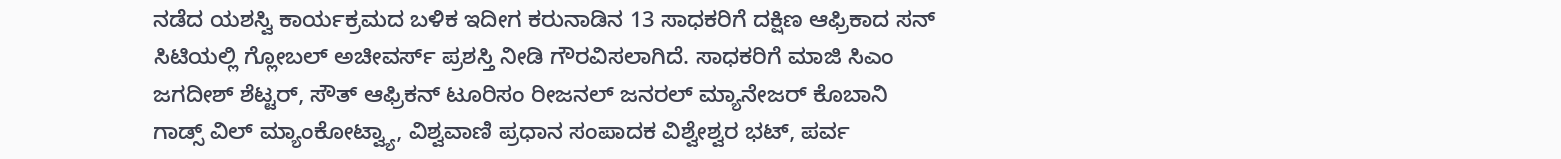ನಡೆದ ಯಶಸ್ವಿ ಕಾರ್ಯಕ್ರಮದ ಬಳಿಕ ಇದೀಗ ಕರುನಾಡಿನ 13 ಸಾಧಕರಿಗೆ ದಕ್ಷಿಣ ಆಫ್ರಿಕಾದ ಸನ್ ಸಿಟಿಯಲ್ಲಿ ಗ್ಲೋಬಲ್ ಅಚೀವರ್ಸ್ ಪ್ರಶಸ್ತಿ ನೀಡಿ ಗೌರವಿಸಲಾಗಿದೆ. ಸಾಧಕರಿಗೆ ಮಾಜಿ ಸಿಎಂ ಜಗದೀಶ್ ಶೆಟ್ಟರ್, ಸೌತ್ ಆಫ್ರಿಕನ್ ಟೂರಿಸಂ ರೀಜನಲ್ ಜನರಲ್ ಮ್ಯಾನೇಜರ್ ಕೊಬಾನಿ ಗಾಡ್ಸ್ ವಿಲ್ ಮ್ಯಾಂಕೋಟ್ವ್ಯಾ, ವಿಶ್ವವಾಣಿ ಪ್ರಧಾನ ಸಂಪಾದಕ ವಿಶ್ವೇಶ್ವರ ಭಟ್, ಪರ್ವ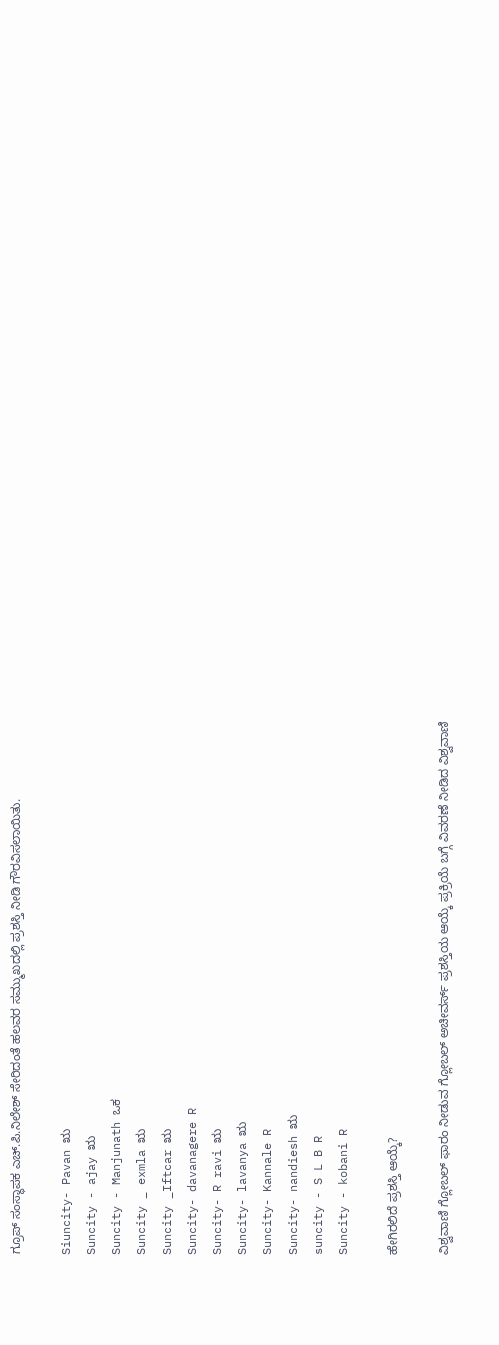ಗ್ರೂಪ್ ಸಂಸ್ಥಾಪಕ ಎಚ್.ಪಿ.ನಿಲೇಶ್ ಸೇರಿದಂತೆ ಹಲವರ ಸಮ್ಮುಖದಲ್ಲಿ ಪ್ರಶಸ್ತಿ ನೀಡಿ ಗೌರವಿಸಲಾಯಿತು.

Siuncity- Pavan ಋ
Suncity - ajay ಋ
Suncity - Manjunath ಒಕ
Suncity _ exmla ಋ
Suncity _Iftcar ಋ
Suncity- davanagere R
Suncity- R ravi ಋ
Suncity- lavanya ಋ
Suncity- Kannale R
Suncity- nandiesh ಋ
suncity - S L B R
Suncity - kobani R

ಹೇಗಿರಲಿದೆ ಪ್ರಶಸ್ತಿ ಆಯ್ಕೆ?

ವಿಶ್ವವಾಣಿ ಗ್ಲೋಬಲ್ ಫಾರಂ ನೀಡುವ ಗ್ಲೋಬಲ್ ಅಚೀವರ್ಸ್ ಪ್ರಶಸ್ತಿಯ ಆಯ್ಕೆ ಪ್ರಕ್ರಿಯೆ ಬಗ್ಗೆ ವಿವರಣೆ ನೀಡಿದ ವಿಶ್ವವಾಣಿ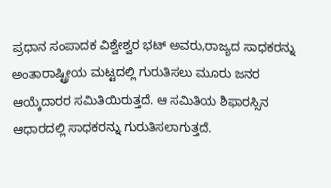ಪ್ರಧಾನ ಸಂಪಾದಕ ವಿಶ್ವೇಶ್ವರ ಭಟ್ ಅವರು,ರಾಜ್ಯದ ಸಾಧಕರನ್ನು ಅಂತಾರಾಷ್ಟ್ರೀಯ ಮಟ್ಟದಲ್ಲಿ ಗುರುತಿಸಲು ಮೂರು ಜನರ ಆಯ್ಕೆದಾರರ ಸಮಿತಿಯಿರುತ್ತದೆ. ಆ ಸಮಿತಿಯ ಶಿಫಾರಸ್ಸಿನ ಆಧಾರದಲ್ಲಿ ಸಾಧಕರನ್ನು ಗುರುತಿಸಲಾಗುತ್ತದೆ.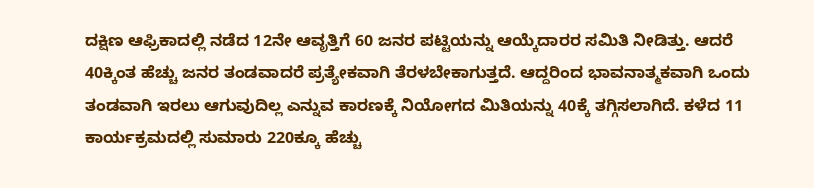ದಕ್ಷಿಣ ಆಫ್ರಿಕಾದಲ್ಲಿ ನಡೆದ 12ನೇ ಆವೃತ್ತಿಗೆ 60 ಜನರ ಪಟ್ಟಿಯನ್ನು ಆಯ್ಕೆದಾರರ ಸಮಿತಿ ನೀಡಿತ್ತು. ಆದರೆ 40ಕ್ಕಿಂತ ಹೆಚ್ಚು ಜನರ ತಂಡವಾದರೆ ಪ್ರತ್ಯೇಕವಾಗಿ ತೆರಳಬೇಕಾಗುತ್ತದೆ. ಆದ್ದರಿಂದ ಭಾವನಾತ್ಮಕವಾಗಿ ಒಂದು ತಂಡವಾಗಿ ಇರಲು ಆಗುವುದಿಲ್ಲ ಎನ್ನುವ ಕಾರಣಕ್ಕೆ ನಿಯೋಗದ ಮಿತಿಯನ್ನು 40ಕ್ಕೆ ತಗ್ಗಿಸಲಾಗಿದೆ. ಕಳೆದ 11 ಕಾರ್ಯಕ್ರಮದಲ್ಲಿ ಸುಮಾರು 220ಕ್ಕೂ ಹೆಚ್ಚು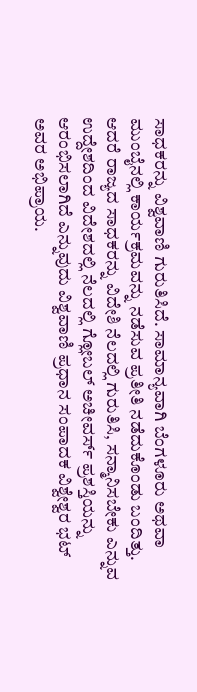ಸಾಧಕರನ್ನು ವಿಶ್ವವಾಣಿ ಗುರುತಿಸಿದೆ. ಸಾಮಾನ್ಯವಾಗಿ ಬೆಂಗಳೂರು ಅಥವಾ ಮುಂಬೈನಲ್ಲಿ ಕಾರ್ಯಕ್ರಮವನ್ನು ನಡೆಸುವ ಪ್ರತೀತಿ ನಡೆದುಕೊಂಡು ಬಂದಿತ್ತು. ಆದರೆ ರಾಜ್ಯದ ಸಾಧಕರನ್ನು ವಿದೇಶಿ ನೆಲದಲ್ಲಿ ಗುರುತಿಸಿ, ಸನ್ಮಾನಿಸಬೇಕು ಎನ್ನುವ ಉದ್ದೇಶದಿಂದ ವಿದೇಶದಲ್ಲಿ ನೆಲದಲ್ಲಿ ಗ್ಲೋಬಲ್ ಅಚೀವರ್ಸ್ ಪ್ರಶಸ್ತಿಯನ್ನು ಆರಂಭಿಸಲಾಗಿದೆ ಎನ್ನುವುದು ವಿಶ್ವವಾಣಿ ಪ್ರಧಾನ ಸಂಪಾದಕ ವಿಶ್ವೇಶ್ವರ ಭಟ್ ಅವರ ಅಭಿಪ್ರಾಯ.